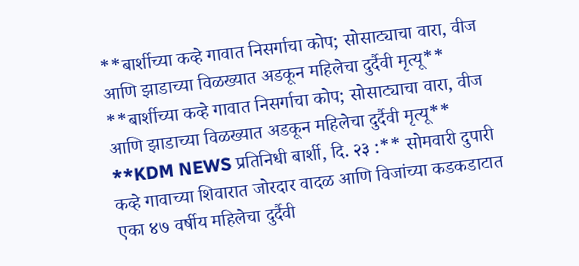**बार्शीच्या कव्हे गावात निसर्गाचा कोप; सोसाट्याचा वारा, वीज आणि झाडाच्या विळख्यात अडकून महिलेचा दुर्दैवी मृत्यू**
**बार्शीच्या कव्हे गावात निसर्गाचा कोप; सोसाट्याचा वारा, वीज आणि झाडाच्या विळख्यात अडकून महिलेचा दुर्दैवी मृत्यू**
**KDM NEWS प्रतिनिधी बार्शी, दि. २३ :** सोमवारी दुपारी कव्हे गावाच्या शिवारात जोरदार वादळ आणि विजांच्या कडकडाटात एका ४७ वर्षीय महिलेचा दुर्दैवी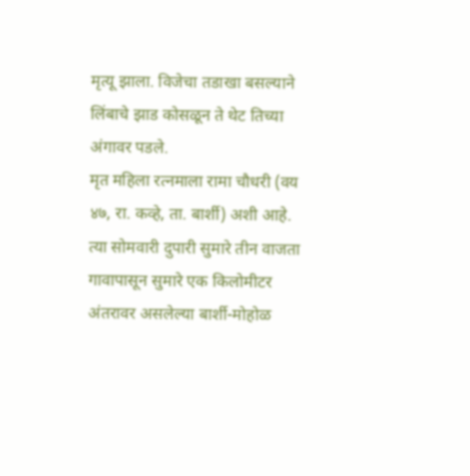मृत्यू झाला. विजेचा तडाखा बसल्याने लिंबाचे झाड कोसळून ते थेट तिच्या अंगावर पडले.
मृत महिला रत्नमाला रामा चौधरी (वय ४७, रा. कव्हे, ता. बार्शी) अशी आहे. त्या सोमवारी दुपारी सुमारे तीन वाजता गावापासून सुमारे एक किलोमीटर अंतरावर असलेल्या बार्शी-मोहोळ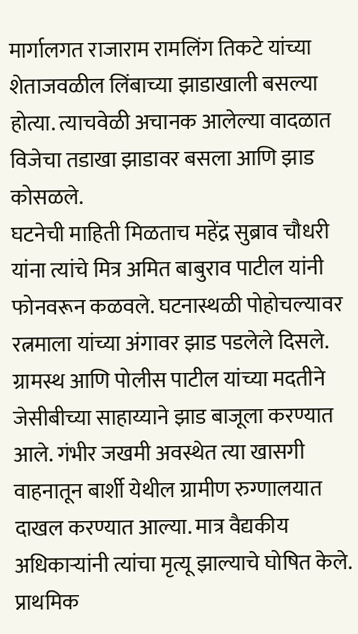मार्गालगत राजाराम रामलिंग तिकटे यांच्या शेताजवळील लिंबाच्या झाडाखाली बसल्या होत्या. त्याचवेळी अचानक आलेल्या वादळात विजेचा तडाखा झाडावर बसला आणि झाड कोसळले.
घटनेची माहिती मिळताच महेंद्र सुब्राव चौधरी यांना त्यांचे मित्र अमित बाबुराव पाटील यांनी फोनवरून कळवले. घटनास्थळी पोहोचल्यावर रत्नमाला यांच्या अंगावर झाड पडलेले दिसले. ग्रामस्थ आणि पोलीस पाटील यांच्या मदतीने जेसीबीच्या साहाय्याने झाड बाजूला करण्यात आले. गंभीर जखमी अवस्थेत त्या खासगी वाहनातून बार्शी येथील ग्रामीण रुग्णालयात दाखल करण्यात आल्या. मात्र वैद्यकीय अधिकाऱ्यांनी त्यांचा मृत्यू झाल्याचे घोषित केले. प्राथमिक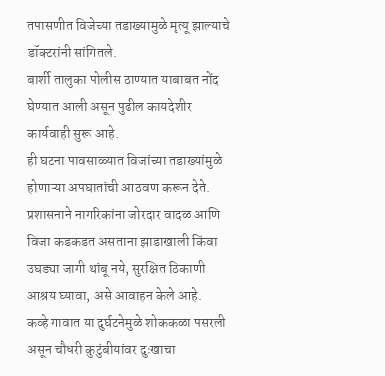तपासणीत विजेच्या तडाख्यामुळे मृत्यू झाल्याचे डॉक्टरांनी सांगितले.
बार्शी तालुका पोलीस ठाण्यात याबाबत नोंद घेण्यात आली असून पुढील कायदेशीर कार्यवाही सुरू आहे.
ही घटना पावसाळ्यात विजांच्या तडाख्यांमुळे होणाऱ्या अपघातांची आठवण करून देते. प्रशासनाने नागरिकांना जोरदार वादळ आणि विजा कडकडत असताना झाडाखाली किंवा उघड्या जागी थांबू नये, सुरक्षित ठिकाणी आश्रय घ्यावा, असे आवाहन केले आहे.
कव्हे गावात या दुर्घटनेमुळे शोककळा पसरली असून चौधरी कुटुंबीयांवर दुःखाचा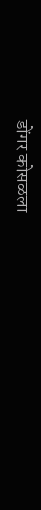डोंगर कोसळला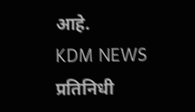आहे.
KDM NEWS प्रतिनिधी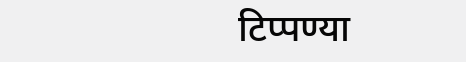टिप्पण्या